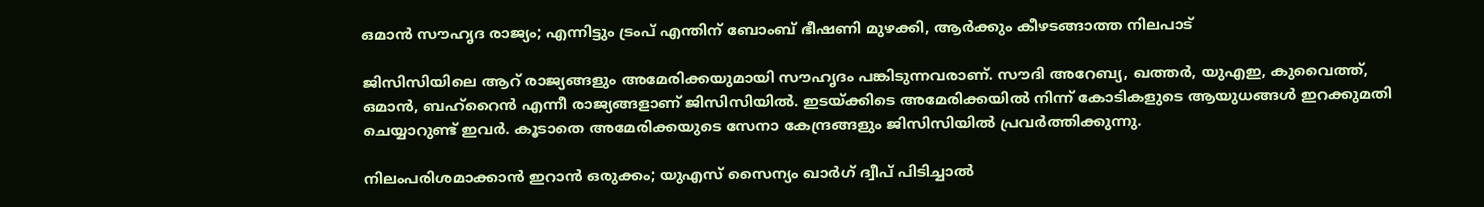ഒമാന്‍ സൗഹൃദ രാജ്യം; എന്നിട്ടും ട്രംപ് എന്തിന് ബോംബ് ഭീഷണി മുഴക്കി, ആര്‍ക്കും കീഴടങ്ങാത്ത നിലപാട്

ജിസിസിയിലെ ആറ് രാജ്യങ്ങളും അമേരിക്കയുമായി സൗഹൃദം പങ്കിടുന്നവരാണ്. സൗദി അറേബ്യ, ഖത്തര്‍, യുഎഇ, കുവൈത്ത്, ഒമാന്‍, ബഹ്‌റൈന്‍ എന്നീ രാജ്യങ്ങളാണ് ജിസിസിയില്‍. ഇടയ്ക്കിടെ അമേരിക്കയില്‍ നിന്ന് കോടികളുടെ ആയുധങ്ങള്‍ ഇറക്കുമതി ചെയ്യാറുണ്ട് ഇവര്‍. കൂടാതെ അമേരിക്കയുടെ സേനാ കേന്ദ്രങ്ങളും ജിസിസിയില്‍ പ്രവര്‍ത്തിക്കുന്നു.

നിലംപരിശമാക്കാന്‍ ഇറാന്‍ ഒരുക്കം; യുഎസ് സൈന്യം ഖാര്‍ഗ് ദ്വീപ് പിടിച്ചാല്‍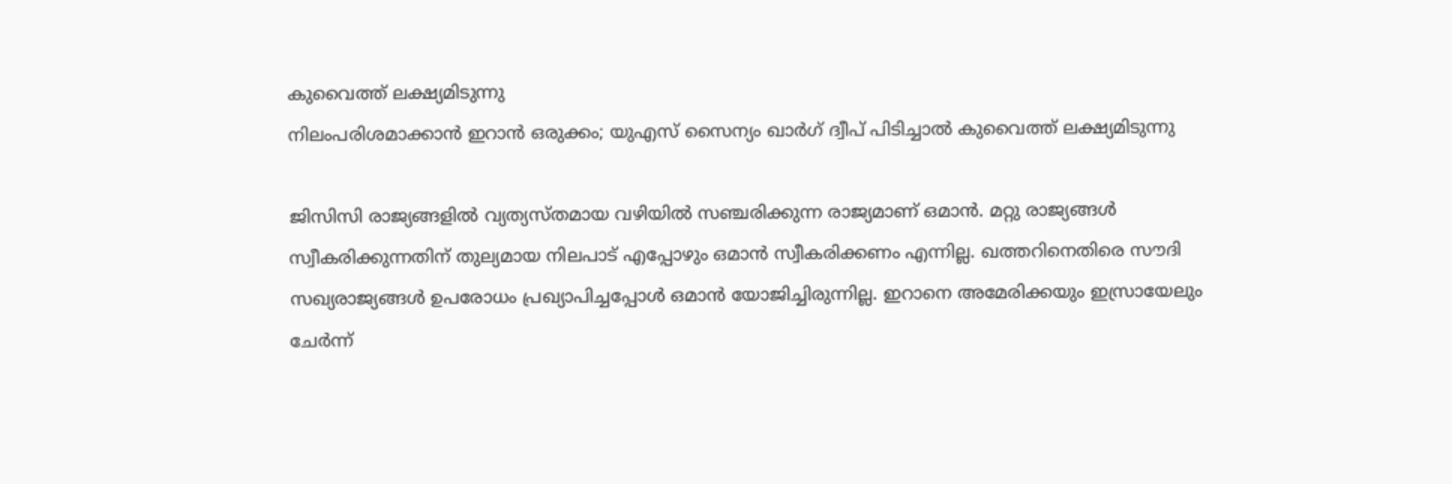കുവൈത്ത് ലക്ഷ്യമിടുന്നു
നിലംപരിശമാക്കാന്‍ ഇറാന്‍ ഒരുക്കം; യുഎസ് സൈന്യം ഖാര്‍ഗ് ദ്വീപ് പിടിച്ചാല്‍ കുവൈത്ത് ലക്ഷ്യമിടുന്നു

ജിസിസി രാജ്യങ്ങളില്‍ വ്യത്യസ്തമായ വഴിയില്‍ സഞ്ചരിക്കുന്ന രാജ്യമാണ് ഒമാന്‍. മറ്റു രാജ്യങ്ങള്‍ സ്വീകരിക്കുന്നതിന് തുല്യമായ നിലപാട് എപ്പോഴും ഒമാന്‍ സ്വീകരിക്കണം എന്നില്ല. ഖത്തറിനെതിരെ സൗദി സഖ്യരാജ്യങ്ങള്‍ ഉപരോധം പ്രഖ്യാപിച്ചപ്പോള്‍ ഒമാന്‍ യോജിച്ചിരുന്നില്ല. ഇറാനെ അമേരിക്കയും ഇസ്രായേലും ചേര്‍ന്ന്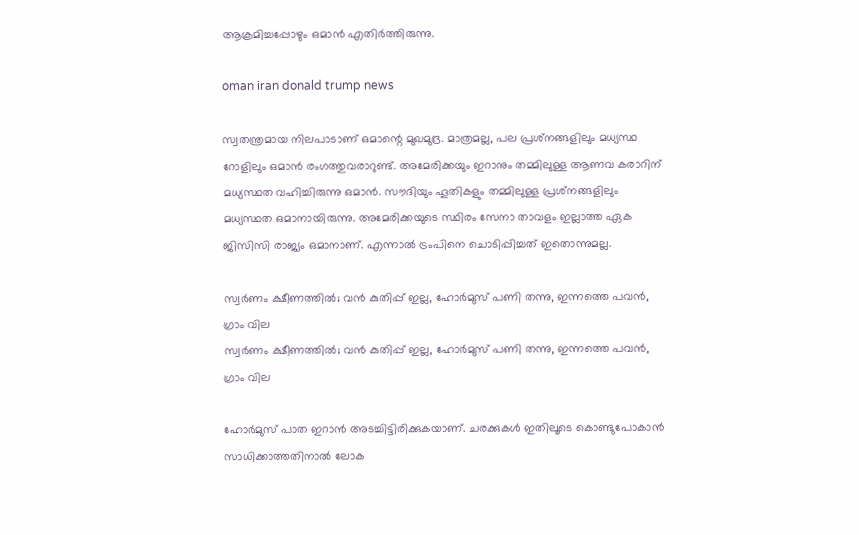ആക്രമിച്ചപ്പോഴും ഒമാന്‍ എതിര്‍ത്തിരുന്നു.

oman iran donald trump news

സ്വതന്ത്രമായ നിലപാടാണ് ഒമാന്റെ മുഖമുദ്ര. മാത്രമല്ല, പല പ്രശ്‌നങ്ങളിലും മധ്യസ്ഥ റോളിലും ഒമാന്‍ രംഗത്തുവരാറുണ്ട്. അമേരിക്കയും ഇറാനും തമ്മിലുള്ള ആണവ കരാറിന് മധ്യസ്ഥത വഹിച്ചിരുന്നു ഒമാന്‍. സൗദിയും ഹൂതികളും തമ്മിലുള്ള പ്രശ്‌നങ്ങളിലും മധ്യസ്ഥത ഒമാനായിരുന്നു. അമേരിക്കയുടെ സ്ഥിരം സേനാ താവളം ഇല്ലാത്ത ഏക ജിസിസി രാജ്യം ഒമാനാണ്. എന്നാല്‍ ട്രംപിനെ ചൊടിപ്പിച്ചത് ഇതൊന്നുമല്ല.

സ്വര്‍ണം ക്ഷീണത്തില്‍; വന്‍ കുതിപ്പ് ഇല്ല, ഹോര്‍മുസ് പണി തന്നു, ഇന്നത്തെ പവന്‍, ഗ്രാം വില
സ്വര്‍ണം ക്ഷീണത്തില്‍; വന്‍ കുതിപ്പ് ഇല്ല, ഹോര്‍മുസ് പണി തന്നു, ഇന്നത്തെ പവന്‍, ഗ്രാം വില

ഹോര്‍മുസ് പാത ഇറാന്‍ അടച്ചിട്ടിരിക്കുകയാണ്. ചരക്കുകള്‍ ഇതിലൂടെ കൊണ്ടുപോകാന്‍ സാധിക്കാത്തതിനാല്‍ ലോക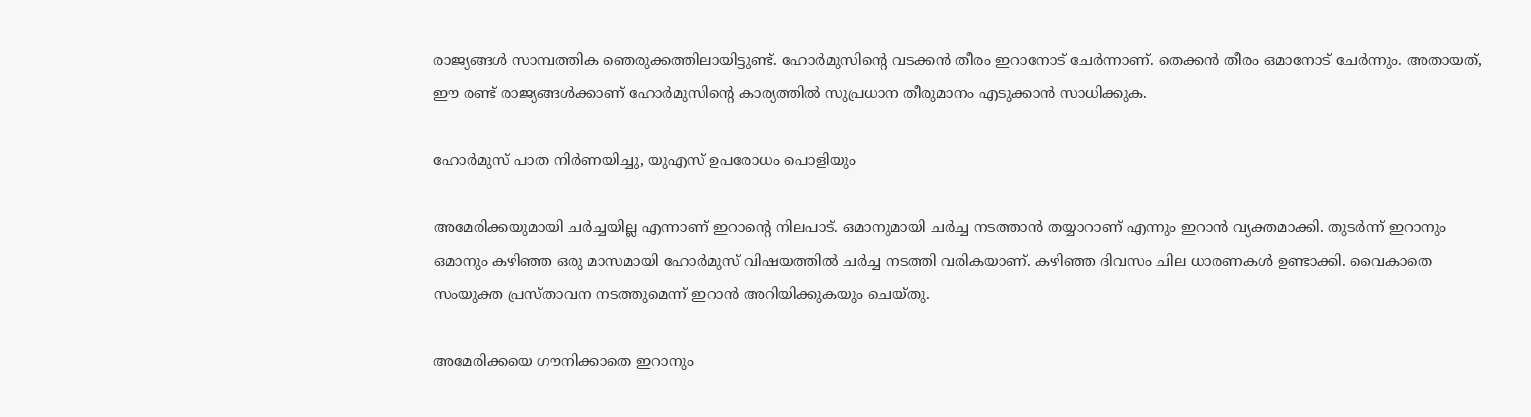രാജ്യങ്ങള്‍ സാമ്പത്തിക ഞെരുക്കത്തിലായിട്ടുണ്ട്. ഹോര്‍മുസിന്റെ വടക്കന്‍ തീരം ഇറാനോട് ചേര്‍ന്നാണ്. തെക്കന്‍ തീരം ഒമാനോട് ചേര്‍ന്നും. അതായത്, ഈ രണ്ട് രാജ്യങ്ങള്‍ക്കാണ് ഹോര്‍മുസിന്റെ കാര്യത്തില്‍ സുപ്രധാന തീരുമാനം എടുക്കാന്‍ സാധിക്കുക.

ഹോര്‍മുസ് പാത നിര്‍ണയിച്ചു, യുഎസ് ഉപരോധം പൊളിയും

അമേരിക്കയുമായി ചര്‍ച്ചയില്ല എന്നാണ് ഇറാന്റെ നിലപാട്. ഒമാനുമായി ചര്‍ച്ച നടത്താന്‍ തയ്യാറാണ് എന്നും ഇറാന്‍ വ്യക്തമാക്കി. തുടര്‍ന്ന് ഇറാനും ഒമാനും കഴിഞ്ഞ ഒരു മാസമായി ഹോര്‍മുസ് വിഷയത്തില്‍ ചര്‍ച്ച നടത്തി വരികയാണ്. കഴിഞ്ഞ ദിവസം ചില ധാരണകള്‍ ഉണ്ടാക്കി. വൈകാതെ സംയുക്ത പ്രസ്താവന നടത്തുമെന്ന് ഇറാന്‍ അറിയിക്കുകയും ചെയ്തു.

അമേരിക്കയെ ഗൗനിക്കാതെ ഇറാനും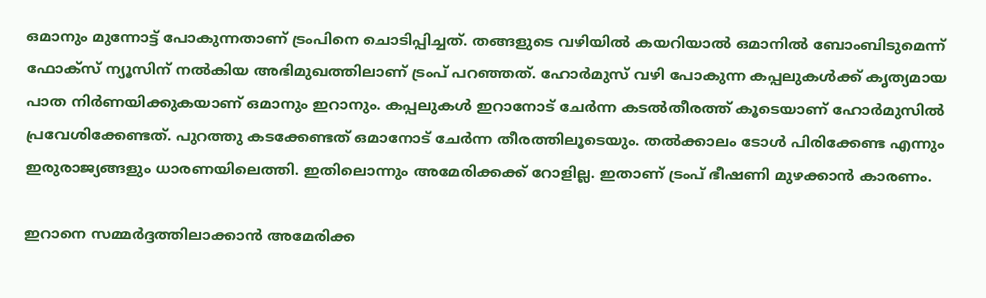ഒമാനും മുന്നോട്ട് പോകുന്നതാണ് ട്രംപിനെ ചൊടിപ്പിച്ചത്. തങ്ങളുടെ വഴിയില്‍ കയറിയാല്‍ ഒമാനില്‍ ബോംബിടുമെന്ന് ഫോക്‌സ് ന്യൂസിന് നല്‍കിയ അഭിമുഖത്തിലാണ് ട്രംപ് പറഞ്ഞത്. ഹോര്‍മുസ് വഴി പോകുന്ന കപ്പലുകള്‍ക്ക് കൃത്യമായ പാത നിര്‍ണയിക്കുകയാണ് ഒമാനും ഇറാനും. കപ്പലുകള്‍ ഇറാനോട് ചേര്‍ന്ന കടല്‍തീരത്ത് കൂടെയാണ് ഹോര്‍മുസില്‍ പ്രവേശിക്കേണ്ടത്. പുറത്തു കടക്കേണ്ടത് ഒമാനോട് ചേര്‍ന്ന തീരത്തിലൂടെയും. തല്‍ക്കാലം ടോള്‍ പിരിക്കേണ്ട എന്നും ഇരുരാജ്യങ്ങളും ധാരണയിലെത്തി. ഇതിലൊന്നും അമേരിക്കക്ക് റോളില്ല. ഇതാണ് ട്രംപ് ഭീഷണി മുഴക്കാന്‍ കാരണം.

ഇറാനെ സമ്മര്‍ദ്ദത്തിലാക്കാന്‍ അമേരിക്ക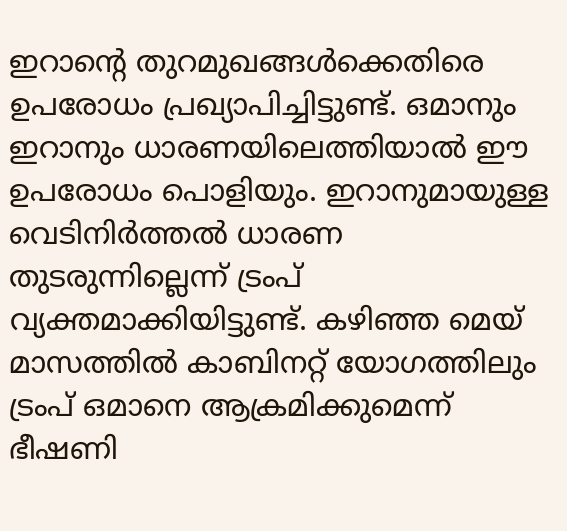ഇറാന്റെ തുറമുഖങ്ങള്‍ക്കെതിരെ ഉപരോധം പ്രഖ്യാപിച്ചിട്ടുണ്ട്. ഒമാനും ഇറാനും ധാരണയിലെത്തിയാല്‍ ഈ ഉപരോധം പൊളിയും. ഇറാനുമായുള്ള വെടിനിര്‍ത്തല്‍ ധാരണ തുടരുന്നില്ലെന്ന് ട്രംപ് വ്യക്തമാക്കിയിട്ടുണ്ട്. കഴിഞ്ഞ മെയ് മാസത്തില്‍ കാബിനറ്റ് യോഗത്തിലും ട്രംപ് ഒമാനെ ആക്രമിക്കുമെന്ന് ഭീഷണി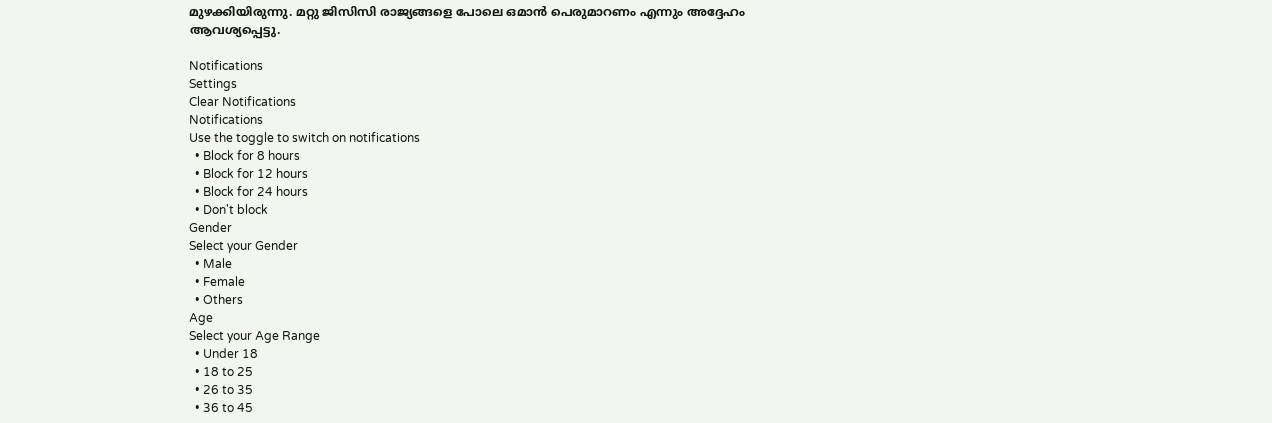മുഴക്കിയിരുന്നു. മറ്റു ജിസിസി രാജ്യങ്ങളെ പോലെ ഒമാന്‍ പെരുമാറണം എന്നും അദ്ദേഹം ആവശ്യപ്പെട്ടു.

Notifications
Settings
Clear Notifications
Notifications
Use the toggle to switch on notifications
  • Block for 8 hours
  • Block for 12 hours
  • Block for 24 hours
  • Don't block
Gender
Select your Gender
  • Male
  • Female
  • Others
Age
Select your Age Range
  • Under 18
  • 18 to 25
  • 26 to 35
  • 36 to 45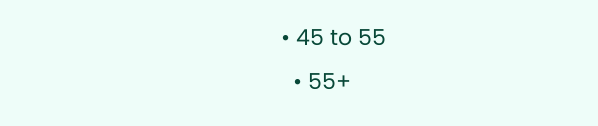• 45 to 55
  • 55+